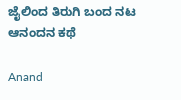ಜೈಲಿಂದ ತಿರುಗಿ ಬಂದ ನಟ ಆನಂದನ ಕಥೆ

Anand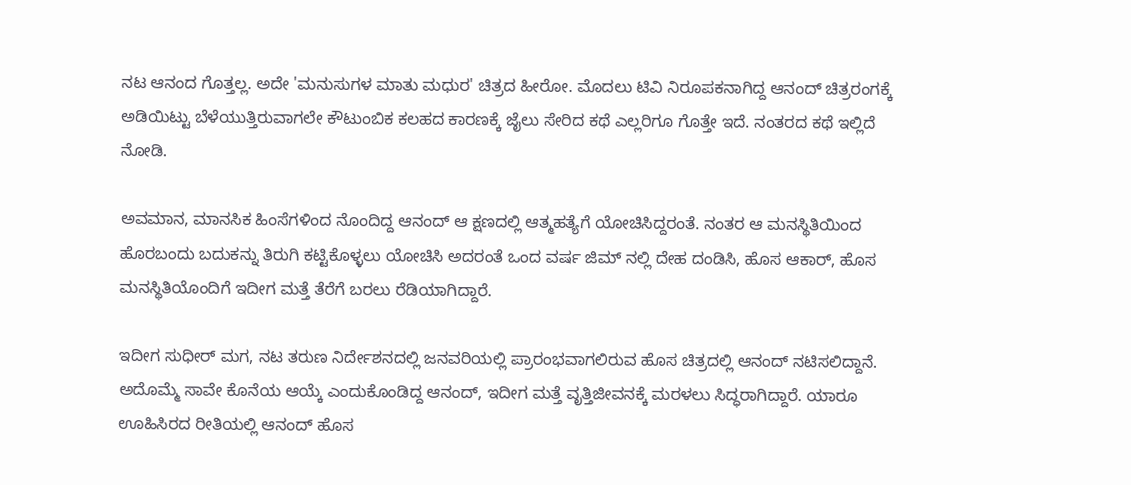ನಟ ಆನಂದ ಗೊತ್ತಲ್ಲ. ಅದೇ 'ಮನುಸುಗಳ ಮಾತು ಮಧುರ' ಚಿತ್ರದ ಹೀರೋ. ಮೊದಲು ಟಿವಿ ನಿರೂಪಕನಾಗಿದ್ದ ಆನಂದ್ ಚಿತ್ರರಂಗಕ್ಕೆ ಅಡಿಯಿಟ್ಟು ಬೆಳೆಯುತ್ತಿರುವಾಗಲೇ ಕೌಟುಂಬಿಕ ಕಲಹದ ಕಾರಣಕ್ಕೆ ಜೈಲು ಸೇರಿದ ಕಥೆ ಎಲ್ಲರಿಗೂ ಗೊತ್ತೇ ಇದೆ. ನಂತರದ ಕಥೆ ಇಲ್ಲಿದೆ ನೋಡಿ.

ಅವಮಾನ, ಮಾನಸಿಕ ಹಿಂಸೆಗಳಿಂದ ನೊಂದಿದ್ದ ಆನಂದ್ ಆ ಕ್ಷಣದಲ್ಲಿ ಆತ್ಮಹತ್ಯೆಗೆ ಯೋಚಿಸಿದ್ದರಂತೆ. ನಂತರ ಆ ಮನಸ್ಥಿತಿಯಿಂದ ಹೊರಬಂದು ಬದುಕನ್ನು ತಿರುಗಿ ಕಟ್ಟಿಕೊಳ್ಳಲು ಯೋಚಿಸಿ ಅದರಂತೆ ಒಂದ ವರ್ಷ ಜಿಮ್ ನಲ್ಲಿ ದೇಹ ದಂಡಿಸಿ, ಹೊಸ ಆಕಾರ್, ಹೊಸ ಮನಸ್ಥಿತಿಯೊಂದಿಗೆ ಇದೀಗ ಮತ್ತೆ ತೆರೆಗೆ ಬರಲು ರೆಡಿಯಾಗಿದ್ದಾರೆ.

ಇದೀಗ ಸುಧೀರ್ ಮಗ, ನಟ ತರುಣ ನಿರ್ದೇಶನದಲ್ಲಿ ಜನವರಿಯಲ್ಲಿ ಪ್ರಾರಂಭವಾಗಲಿರುವ ಹೊಸ ಚಿತ್ರದಲ್ಲಿ ಆನಂದ್ ನಟಿಸಲಿದ್ದಾನೆ. ಅದೊಮ್ಮೆ ಸಾವೇ ಕೊನೆಯ ಆಯ್ಕೆ ಎಂದುಕೊಂಡಿದ್ದ ಆನಂದ್, ಇದೀಗ ಮತ್ತೆ ವೃತ್ತಿಜೀವನಕ್ಕೆ ಮರಳಲು ಸಿದ್ಧರಾಗಿದ್ದಾರೆ. ಯಾರೂ ಊಹಿಸಿರದ ರೀತಿಯಲ್ಲಿ ಆನಂದ್ ಹೊಸ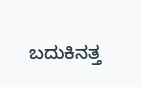ಬದುಕಿನತ್ತ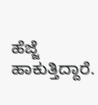ಹೆಜ್ಜೆ ಹಾಕುತ್ತಿದ್ದಾರೆ.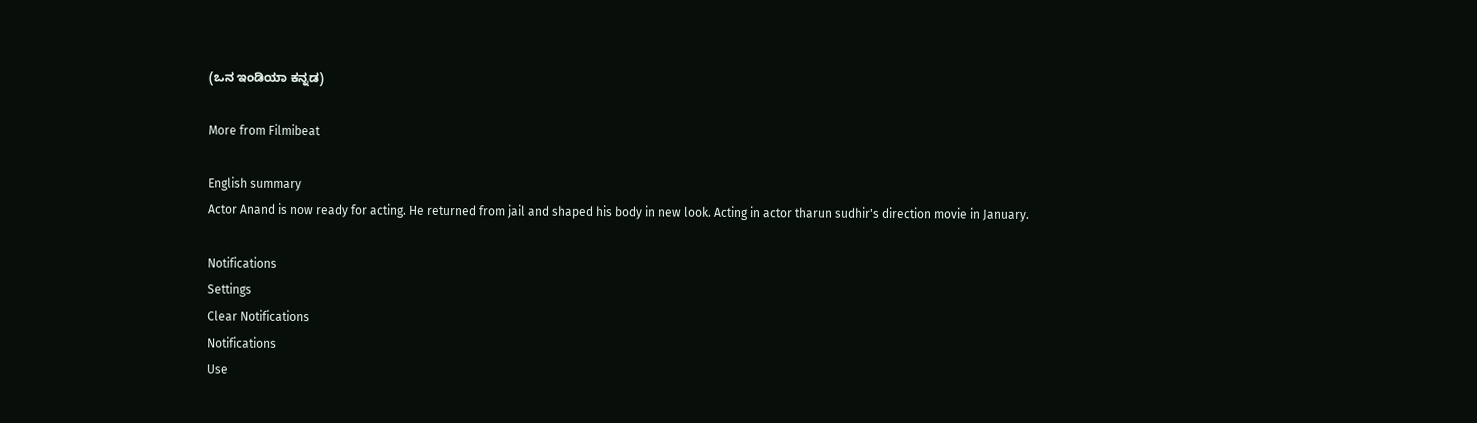(ಒನ ಇಂಡಿಯಾ ಕನ್ನಡ)

More from Filmibeat

English summary
Actor Anand is now ready for acting. He returned from jail and shaped his body in new look. Acting in actor tharun sudhir's direction movie in January.

Notifications
Settings
Clear Notifications
Notifications
Use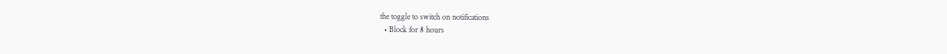the toggle to switch on notifications
  • Block for 8 hours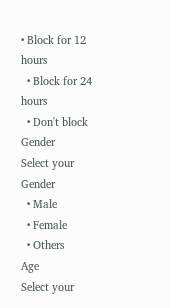• Block for 12 hours
  • Block for 24 hours
  • Don't block
Gender
Select your Gender
  • Male
  • Female
  • Others
Age
Select your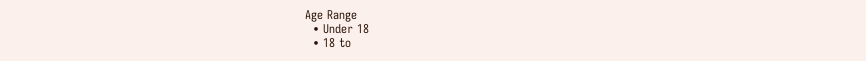Age Range
  • Under 18
  • 18 to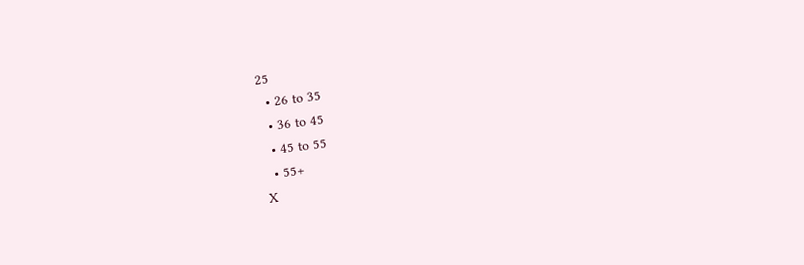25
  • 26 to 35
  • 36 to 45
  • 45 to 55
  • 55+
X